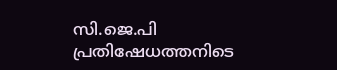സി.ജെ.പി പ്രതിഷേധത്തനിടെ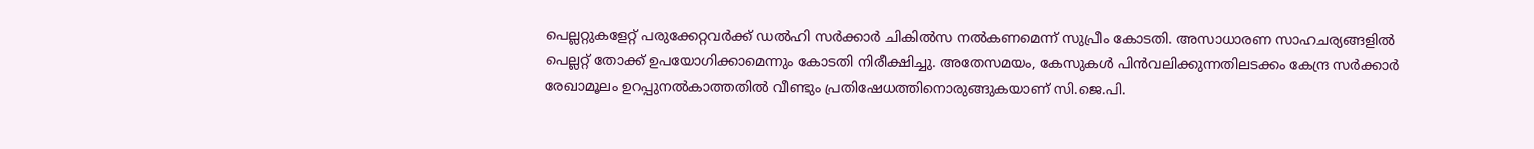പെല്ലറ്റുകളേറ്റ് പരുക്കേറ്റവര്‍ക്ക് ഡല്‍ഹി സര്‍ക്കാര്‍ ചികില്‍സ നല്‍കണമെന്ന് സുപ്രീം കോടതി. അസാധാരണ സാഹചര്യങ്ങളില്‍ പെല്ലറ്റ് തോക്ക് ഉപയോഗിക്കാമെന്നും കോടതി നിരീക്ഷിച്ചു. അതേസമയം, കേസുകള്‍ പിന്‍വലിക്കുന്നതിലടക്കം കേന്ദ്ര സര്‍ക്കാര്‍ രേഖാമൂലം ഉറപ്പുനല്‍കാത്തതില്‍ വീണ്ടും പ്രതിഷേധത്തിനൊരുങ്ങുകയാണ് സി.ജെ.പി.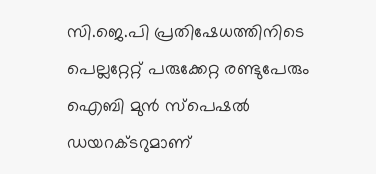സി.ജെ.പി പ്രതിഷേധത്തിനിടെ പെല്ലറ്റേറ്റ് പരുക്കേറ്റ രണ്ടുപേരും ഐബി മുൻ സ്‌പെഷൽ ഡയറക്ടറുമാണ്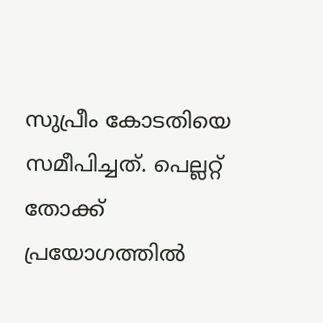സുപ്രീം കോടതിയെ സമീപിച്ചത്. പെല്ലറ്റ് തോക്ക് പ്രയോഗത്തില്‍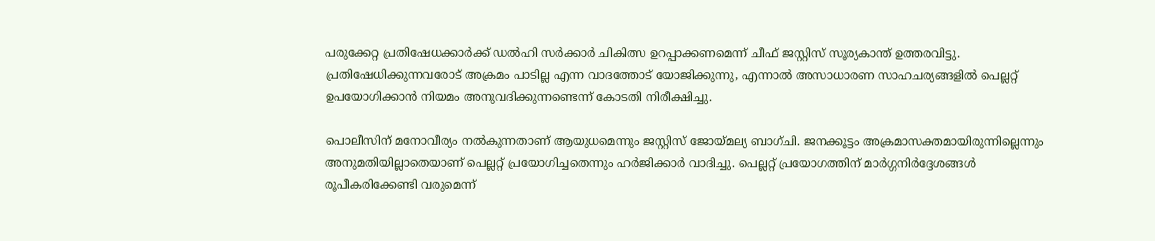പരുക്കേറ്റ പ്രതിഷേധക്കാർക്ക് ഡല്‍ഹി സര്‍ക്കാര്‍ ചികിത്സ ഉറപ്പാക്കണമെന്ന് ചീഫ് ജസ്റ്റിസ് സൂര്യകാന്ത് ഉത്തരവിട്ടു. പ്രതിഷേധിക്കുന്നവരോട് അക്രമം പാടില്ല എന്ന വാദത്തോട് യോജിക്കുന്നു, എന്നാല്‍ അസാധാരണ സാഹചര്യങ്ങളില്‍ പെല്ലറ്റ് ഉപയോഗിക്കാന്‍ നിയമം അനുവദിക്കുന്നണ്ടെന്ന് കോടതി നിരീക്ഷിച്ചു.

പൊലീസിന് മനോവീര്യം നല്‍കുന്നതാണ് ആയുധമെന്നും ജസ്റ്റിസ് ജോയ്മല്യ ബാഗ്ചി. ജനക്കൂട്ടം അക്രമാസക്തമായിരുന്നില്ലെന്നും അനുമതിയില്ലാതെയാണ് പെല്ലറ്റ് പ്രയോഗിച്ചതെന്നും ഹര്‍ജിക്കാര്‍ വാദിച്ചു. പെല്ലറ്റ് പ്രയോഗത്തിന് മാര്‍ഗ്ഗനിര്‍ദ്ദേശങ്ങള്‍ രൂപീകരിക്കേണ്ടി വരുമെന്ന്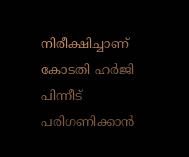നിരീക്ഷിച്ചാണ് കോടതി ഹര്‍ജി പിന്നീട് പരിഗണിക്കാന്‍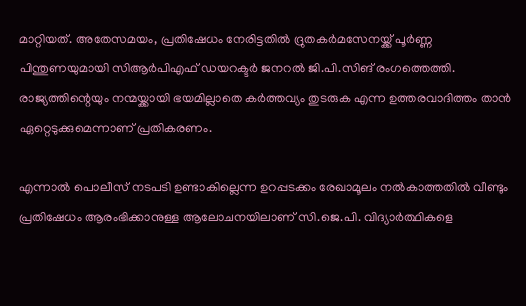മാറ്റിയത്. അതേസമയം, പ്രതിഷേധം നേരിട്ടതില്‍ ദ്രുതകര്‍മസേനയ്ക്ക് പൂർണ്ണ പിന്തുണയുമായി സിആര്‍പിഎഫ് ഡയറക്ടർ ജനറൽ ജി.പി.സിങ് രംഗത്തെത്തി. രാജ്യത്തിന്റെയും നന്മയ്ക്കായി ഭയമില്ലാതെ കർത്തവ്യം തുടരുക എന്ന ഉത്തരവാദിത്തം താൻ ഏറ്റെടുക്കുമെന്നാണ് പ്രതികരണം.

എന്നാല്‍ പൊലീസ് നടപടി ഉണ്ടാകില്ലെന്ന ഉറപ്പടക്കം രേഖാമൂലം നൽകാത്തതില്‍ വീണ്ടും പ്രതിഷേധം ആരംഭിക്കാനുള്ള ആലോചനയിലാണ് സി.ജെ.പി. വിദ്യാർത്ഥികളെ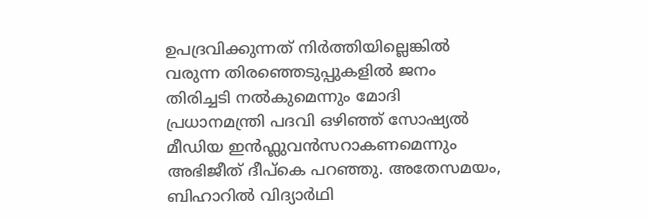ഉപദ്രവിക്കുന്നത് നിർത്തിയില്ലെങ്കില്‍ വരുന്ന തിരഞ്ഞെടുപ്പുകളിൽ ജനം തിരിച്ചടി നൽകുമെന്നും മോദി പ്രധാനമന്ത്രി പദവി ഒഴിഞ്ഞ് സോഷ്യൽ മീഡിയ ഇൻഫ്ലുവൻസറാകണമെന്നും അഭിജീത് ദീപ്കെ പറഞ്ഞു. അതേസമയം, ബിഹാറിൽ വിദ്യാർഥി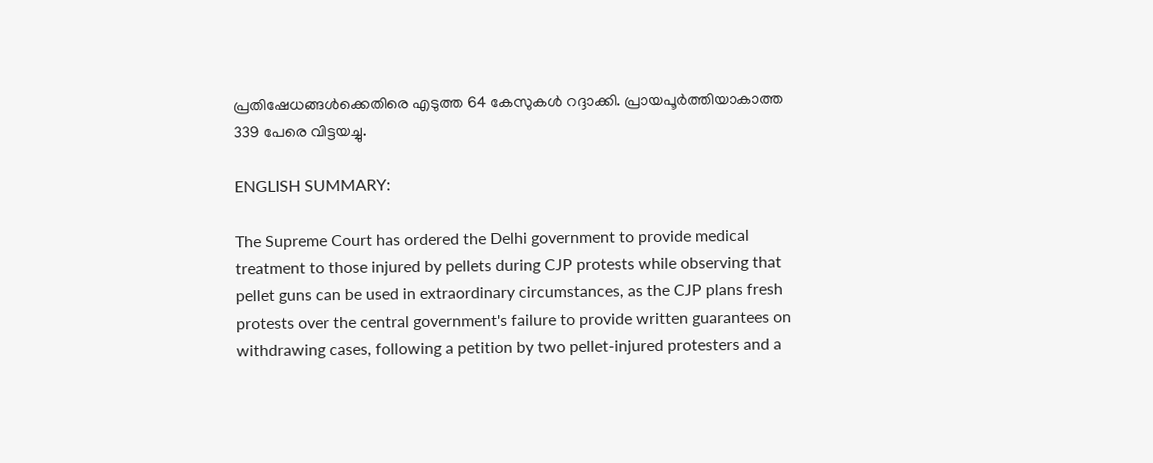പ്രതിഷേധങ്ങൾക്കെതിരെ എടുത്ത 64 കേസുകൾ റദ്ദാക്കി. പ്രായപൂർത്തിയാകാത്ത 339 പേരെ വിട്ടയച്ചു.

ENGLISH SUMMARY:

The Supreme Court has ordered the Delhi government to provide medical treatment to those injured by pellets during CJP protests while observing that pellet guns can be used in extraordinary circumstances, as the CJP plans fresh protests over the central government's failure to provide written guarantees on withdrawing cases, following a petition by two pellet-injured protesters and a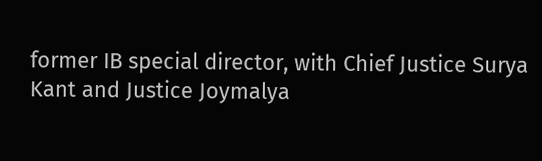former IB special director, with Chief Justice Surya Kant and Justice Joymalya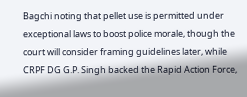Bagchi noting that pellet use is permitted under exceptional laws to boost police morale, though the court will consider framing guidelines later, while CRPF DG G.P. Singh backed the Rapid Action Force,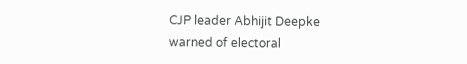CJP leader Abhijit Deepke warned of electoral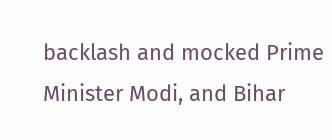backlash and mocked Prime Minister Modi, and Bihar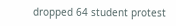dropped 64 student protest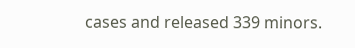cases and released 339 minors.